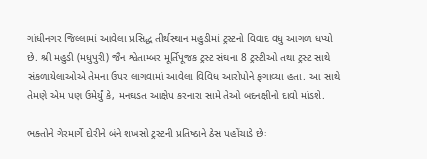ગાંધીનગર જિલ્લામાં આવેલા પ્રસિદ્ધ તીર્થસ્થાન મહુડીમાં ટ્રસ્ટનો વિવાદ વધુ આગળ ધપ્યો છે. શ્રી મહુડી (મધુપુરી) જૈન શ્વેતામ્બર મૂર્તિપૂજક ટ્રસ્ટ સંઘના 8 ટ્રસ્ટીઓ તથા ટ્રસ્ટ સાથે સંકળાયેલાઓએ તેમના ઉપર લાગવામાં આવેલા વિવિધ આરોપોને ફગાવ્યા હતા. આ સાથે તેમણે એમ પણ ઉમેર્યું કે, મનઘડત આક્ષેપ કરનારા સામે તેઓ બદનક્ષીનો દાવો માંડશે.

ભક્તોને ગેરમાર્ગે દોરીને બંને શખસો ટ્રસ્ટની પ્રતિષ્ઠાને ઠેસ પહોંચાડે છેઃ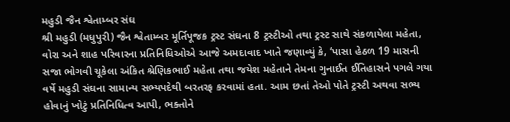મહુડી જૈન શ્વેતામ્બર સંઘ
શ્રી મહુડી (મધુપુરી) જૈન શ્વેતામ્બર મૂર્તિપૂજક ટ્રસ્ટ સંઘના 8 ટ્રસ્ટીઓ તથા ટ્રસ્ટ સાથે સંકળાયેલા મહેતા, વોરા અને શાહ પરિવારના પ્રતિનિધિઓએ આજે અમદાવાદ ખાતે જણાવ્યું કે, ‘પાસા હેઠળ 19 માસની સજા ભોગવી ચૂકેલા અંકિત શ્રેણિકભાઈ મહેતા તથા જયેશ મહેતાને તેમના ગુનાઈત ઈતિહાસને પગલે ગયા વર્ષે મહુડી સંઘના સામાન્ય સભ્યપદેથી બરતરફ કરવામાં હતા. આમ છતાં તેઓ પોતે ટ્રસ્ટી અથવા સભ્ય હોવાનું ખોટું પ્રતિનિધિત્વ આપી, ભક્તોને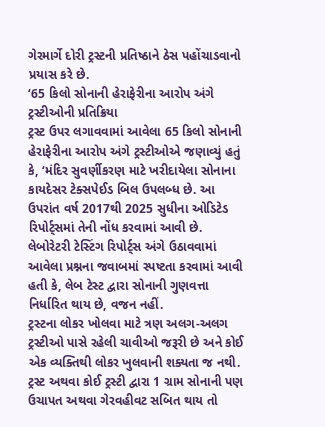ગેરમાર્ગે દોરી ટ્રસ્ટની પ્રતિષ્ઠાને ઠેસ પહોંચાડવાનો પ્રયાસ કરે છે.
‘65 કિલો સોનાની હેરાફેરીના આરોપ અંગે ટ્રસ્ટીઓની પ્રતિક્રિયા
ટ્રસ્ટ ઉપર લગાવવામાં આવેલા 65 કિલો સોનાની હેરાફેરીના આરોપ અંગે ટ્રસ્ટીઓએ જણાવ્યું હતું કે, ‘મંદિર સુવર્ણીકરણ માટે ખરીદાયેલા સોનાના કાયદેસર ટેક્સપેઈડ બિલ ઉપલબ્ધ છે. આ ઉપરાંત વર્ષ 2017થી 2025 સુધીના ઓડિટેડ રિપોર્ટ્સમાં તેની નોંધ કરવામાં આવી છે. લેબોરેટરી ટેસ્ટિંગ રિપોર્ટ્સ અંગે ઉઠાવવામાં આવેલા પ્રશ્નના જવાબમાં સ્પષ્ટતા કરવામાં આવી હતી કે, લેબ ટેસ્ટ દ્વારા સોનાની ગુણવત્તા નિર્ધારિત થાય છે, વજન નહીં.
ટ્રસ્ટના લોકર ખોલવા માટે ત્રણ અલગ-અલગ ટ્રસ્ટીઓ પાસે રહેલી ચાવીઓ જરૂરી છે અને કોઈ એક વ્યક્તિથી લોકર ખુલવાની શક્યતા જ નથી. ટ્રસ્ટ અથવા કોઈ ટ્રસ્ટી દ્વારા 1 ગ્રામ સોનાની પણ ઉચાપત અથવા ગેરવહીવટ સબિત થાય તો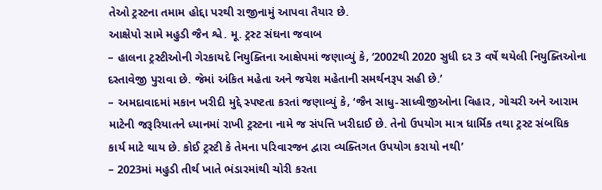તેઓ ટ્રસ્ટના તમામ હોદ્દા પરથી રાજીનામું આપવા તૈયાર છે.
આક્ષેપો સામે મહુડી જૈન શ્વે. મૂ. ટ્રસ્ટ સંઘના જવાબ
– હાલના ટ્રસ્ટીઓની ગેરકાયદે નિયુક્તિના આક્ષેપમાં જણાવ્યું કે, ‘2002થી 2020 સુધી દર 3 વર્ષે થયેલી નિયુક્તિઓના દસ્તાવેજી પુરાવા છે. જેમાં અંકિત મહેતા અને જયેશ મહેતાની સમર્થનરૂપ સહી છે.’
– અમદાવાદમાં મકાન ખરીદી મુદ્દે સ્પષ્ટતા કરતાં જણાવ્યું કે, ‘જૈન સાધુ-સાધ્વીજીઓના વિહાર, ગોચરી અને આરામ માટેની જરૂરિયાતને ધ્યાનમાં રાખી ટ્રસ્ટના નામે જ સંપત્તિ ખરીદાઈ છે. તેનો ઉપયોગ માત્ર ધાર્મિક તથા ટ્રસ્ટ સંબધિક કાર્ય માટે થાય છે. કોઈ ટ્રસ્ટી કે તેમના પરિવારજન દ્વારા વ્યક્તિગત ઉપયોગ કરાયો નથી’
– 2023માં મહુડી તીર્થ ખાતે ભંડારમાંથી ચોરી કરતા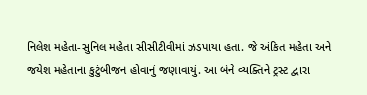નિલેશ મહેતા-સુનિલ મહેતા સીસીટીવીમાં ઝડપાયા હતા. જે અંકિત મહેતા અને જયેશ મહેતાના કુટુંબીજન હોવાનું જણાવાયું. આ બંને વ્યક્તિને ટ્રસ્ટ દ્વારા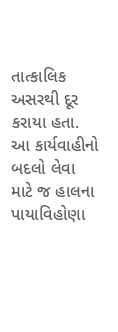તાત્કાલિક અસરથી દૂર કરાયા હતા. આ કાર્યવાહીનો બદલો લેવા માટે જ હાલના પાયાવિહોણા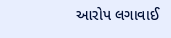આરોપ લગાવાઈ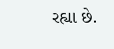રહ્યા છે.